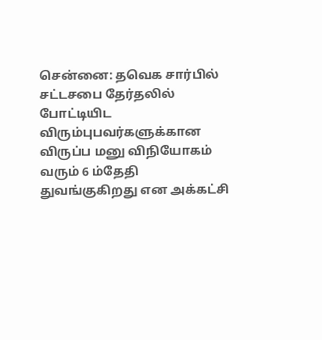சென்னை: தவெக சார்பில் சட்டசபை தேர்தலில் போட்டியிட விரும்புபவர்களுக்கான விருப்ப மனு விநியோகம் வரும் 6 ம்தேதி துவங்குகிறது என அக்கட்சி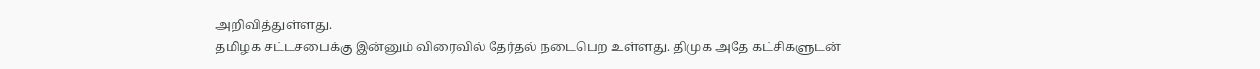அறிவித்துள்ளது.
தமிழக சட்டசபைக்கு இன்னும் விரைவில் தேர்தல் நடைபெற உள்ளது. திமுக அதே கட்சிகளுடன்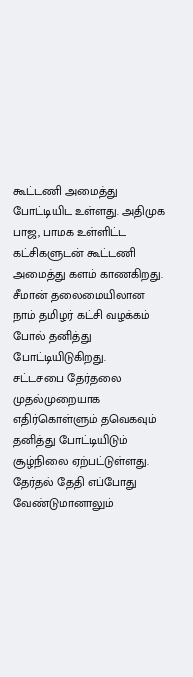கூட்டணி அமைத்து போட்டியிட உள்ளது. அதிமுக பாஜ, பாமக உள்ளிட்ட கட்சிகளுடன் கூட்டணி அமைத்து களம் காணகிறது. சீமான் தலைமையிலான நாம் தமிழர் கட்சி வழக்கம் போல் தனித்து போட்டியிடுகிறது.
சட்டசபை தேர்தலை முதல்முறையாக எதிர்கொள்ளும் தவெகவும் தனித்து போட்டியிடும் சூழ்நிலை ஏற்பட்டுள்ளது. தேர்தல் தேதி எப்போது வேண்டுமானாலும்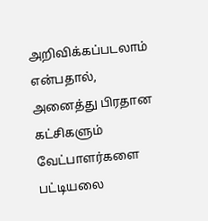அறிவிக்கப்படலாம் என்பதால், அனைத்து பிரதான கட்சிகளும் வேட்பாளர்களை பட்டியலை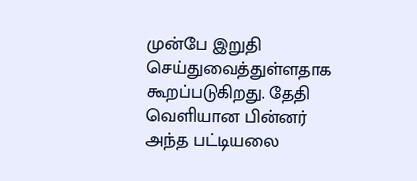முன்பே இறுதி செய்துவைத்துள்ளதாக கூறப்படுகிறது. தேதி வெளியான பின்னர் அந்த பட்டியலை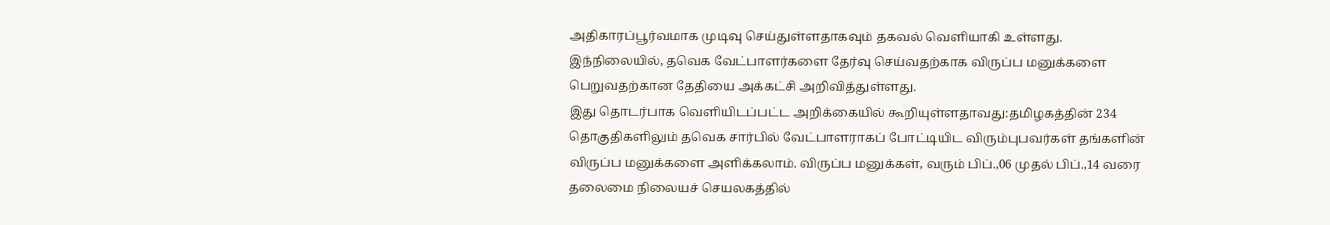அதிகாரப்பூர்வமாக முடிவு செய்துள்ளதாகவும் தகவல் வெளியாகி உள்ளது.
இந்நிலையில், தவெக வேட்பாளர்களை தேர்வு செய்வதற்காக விருப்ப மனுக்களை பெறுவதற்கான தேதியை அக்கட்சி அறிவித்துள்ளது.
இது தொடர்பாக வெளியிடப்பட்ட அறிக்கையில் கூறியுள்ளதாவது:தமிழகத்தின் 234 தொகுதிகளிலும் தவெக சார்பில் வேட்பாளராகப் போட்டியிட விரும்புபவர்கள் தங்களின் விருப்ப மனுக்களை அளிக்கலாம். விருப்ப மனுக்கள், வரும் பிப்.,06 முதல் பிப்.,14 வரை தலைமை நிலையச் செயலகத்தில்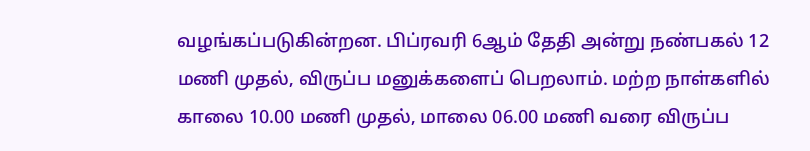வழங்கப்படுகின்றன. பிப்ரவரி 6ஆம் தேதி அன்று நண்பகல் 12 மணி முதல், விருப்ப மனுக்களைப் பெறலாம். மற்ற நாள்களில் காலை 10.00 மணி முதல், மாலை 06.00 மணி வரை விருப்ப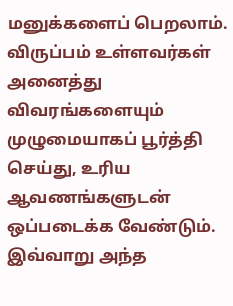மனுக்களைப் பெறலாம். விருப்பம் உள்ளவர்கள் அனைத்து விவரங்களையும் முழுமையாகப் பூர்த்தி செய்து, உரிய ஆவணங்களுடன் ஒப்படைக்க வேண்டும். இவ்வாறு அந்த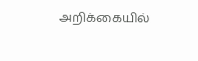அறிக்கையில்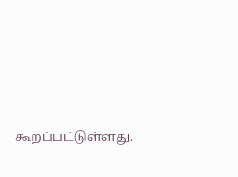கூறப்பட்டுள்ளது.